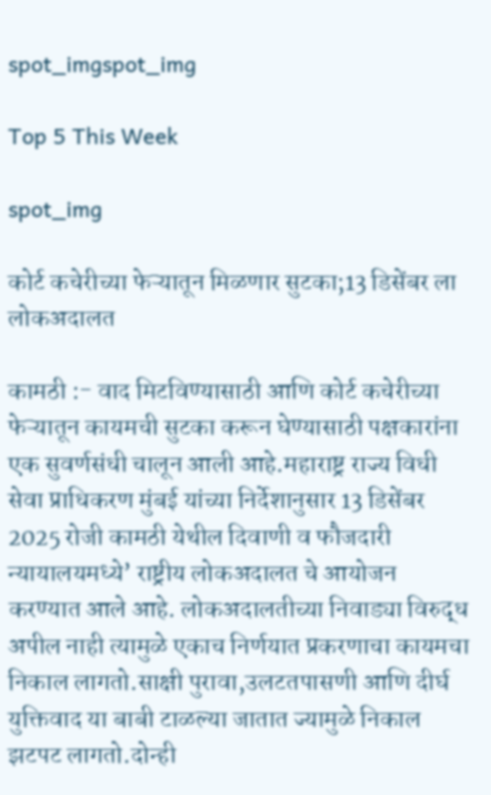spot_imgspot_img

Top 5 This Week

spot_img

कोर्ट कचेरीच्या फेऱ्यातून मिळणार सुटका;13 डिसेंबर ला लोकअदालत

कामठी :- वाद मिटविण्यासाठी आणि कोर्ट कचेरीच्या फेऱ्यातून कायमची सुटका करून घेण्यासाठी पक्षकारांना एक सुवर्णसंधी चालून आली आहे.महाराष्ट्र राज्य विधी सेवा प्राधिकरण मुंबई यांच्या निर्देशानुसार 13 डिसेंबर 2025 रोजी कामठी येथील दिवाणी व फौजदारी न्यायालयमध्ये’ राष्ट्रीय लोकअदालत चे आयोजन करण्यात आले आहे. लोकअदालतीच्या निवाड्या विरुद्ध अपील नाही त्यामुळे एकाच निर्णयात प्रकरणाचा कायमचा निकाल लागतो.साक्षी पुरावा,उलटतपासणी आणि दीर्घ युक्तिवाद या बाबी टाळल्या जातात ज्यामुळे निकाल झटपट लागतो.दोन्ही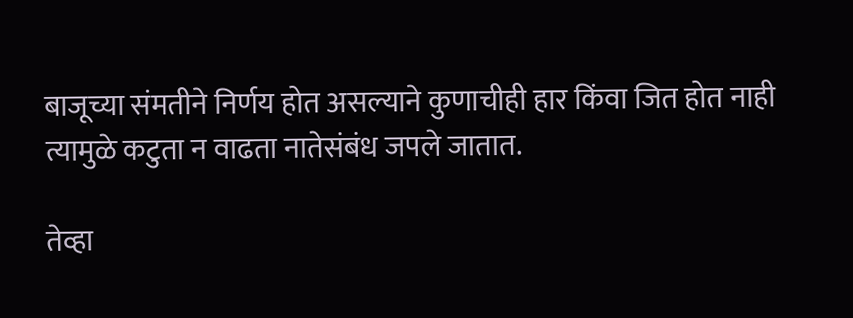बाजूच्या संमतीने निर्णय होत असल्याने कुणाचीही हार किंवा जित होत नाही त्यामुळे कटुता न वाढता नातेसंबंध जपले जातात.

तेव्हा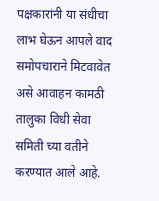पक्षकारांनी या संधीचा लाभ घेऊन आपले वाद समोपचाराने मिटवावेत असे आवाहन कामठी तालुका विधी सेवा समिती च्या वतीने करण्यात आले आहे.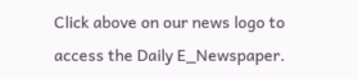Click above on our news logo to access the Daily E_Newspaper.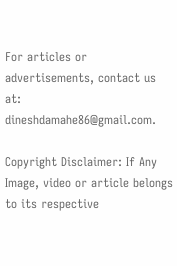For articles or advertisements, contact us at: dineshdamahe86@gmail.com.

Copyright Disclaimer: If Any Image, video or article belongs to its respective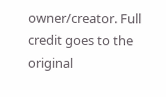owner/creator. Full credit goes to the original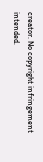creator. No copyright infringement intended.